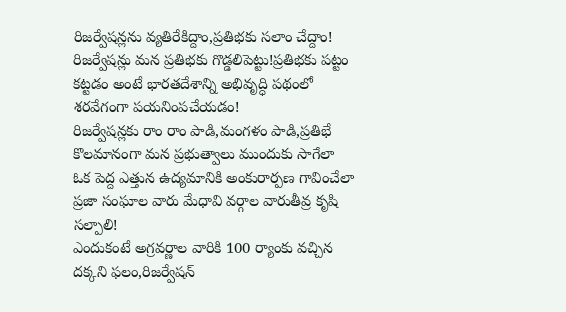రిజర్వేషన్లను వ్యతిరేకిద్దాం,ప్రతిభకు సలాం చేద్దాం!
రిజర్వేషన్లు మన ప్రతిభకు గొడ్డలిపెట్టు!ప్రతిభకు పట్టం కట్టడం అంటే భారతదేశాన్ని అభివృద్ధి పథంలో శరవేగంగా పయనింపచేయడం!
రిజర్వేషన్లకు రాం రాం పాడి,మంగళం పాడి,ప్రతిభే కొలమానంగా మన ప్రభుత్వాలు ముందుకు సాగేలా ఓక పెద్ద ఎత్తున ఉద్యమానికి అంకురార్పణ గావించేలా ప్రజా సంఘాల వారు మేధావి వర్గాల వారుతీవ్ర కృషి సల్పాలి!
ఎందుకంటే అగ్రవర్ణాల వారికి 100 ర్యాంకు వచ్చిన దక్కని ఫలం,రిజర్వేషన్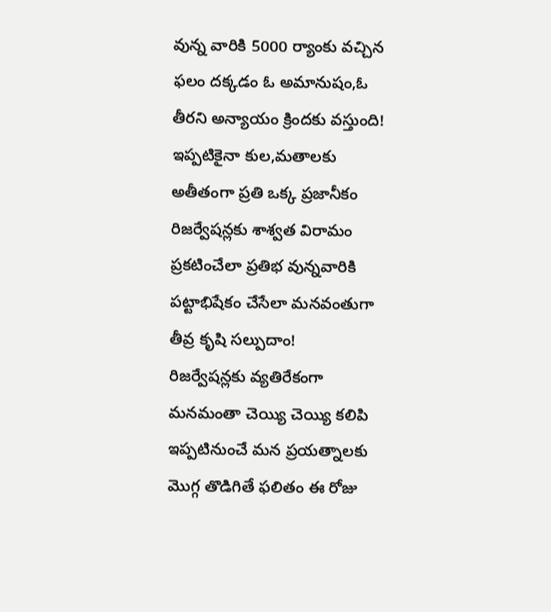వున్న వారికి 5000 ర్యాంకు వచ్చిన ఫలం దక్కడం ఓ అమానుషం,ఓ తీరని అన్యాయం క్రిందకు వస్తుంది!
ఇప్పటికైనా కుల,మతాలకు అతీతంగా ప్రతి ఒక్క ప్రజానీకం రిజర్వేషన్లకు శాశ్వత విరామం ప్రకటించేలా ప్రతిభ వున్నవారికి పట్టాభిషేకం చేసేలా మనవంతుగా తీవ్ర కృషి సల్పుదాం!
రిజర్వేషన్లకు వ్యతిరేకంగా మనమంతా చెయ్యి చెయ్యి కలిపి ఇప్పటినుంచే మన ప్రయత్నాలకు మొగ్గ తొడిగితే ఫలితం ఈ రోజు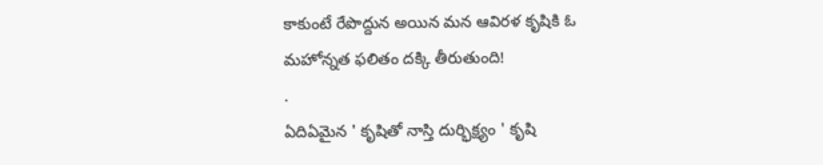కాకుంటే రేపొద్దున అయిన మన ఆవిరళ కృషికి ఓ మహోన్నత ఫలితం దక్కి తీరుతుంది!
.
ఏదిఏమైన ' కృషితో నాస్తి దుర్భిక్ష్యం ' కృషి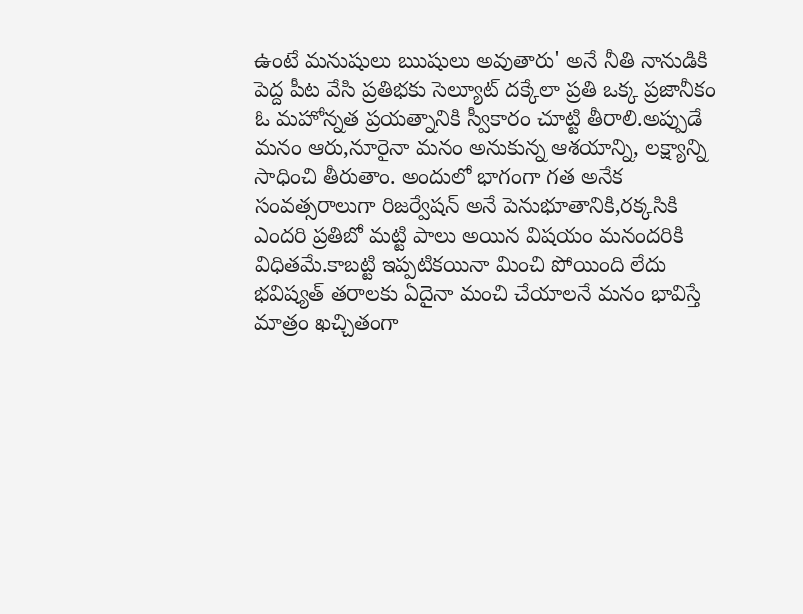ఉంటే మనుషులు ఋషులు అవుతారు' అనే నీతి నానుడికి పెద్ద పీట వేసి ప్రతిభకు సెల్యూట్ దక్కేలా ప్రతి ఒక్క ప్రజానీకం ఓ మహోన్నత ప్రయత్నానికి స్వీకారం చూట్టి తీరాలి.అప్పుడే మనం ఆరు,నూరైనా మనం అనుకున్న ఆశయాన్ని, లక్ష్యాన్ని సాధించి తీరుతాం. అందులో భాగంగా గత అనేక సంవత్సరాలుగా రిజర్వేషన్ అనే పెనుభూతానికి,రక్కసికి ఎందరి ప్రతిబో మట్టి పాలు అయిన విషయం మనందరికి విధితమే.కాబట్టి ఇప్పటికయినా మించి పోయింది లేదు భవిష్యత్ తరాలకు ఏదైనా మంచి చేయాలనే మనం భావిస్తే మాత్రం ఖచ్చితంగా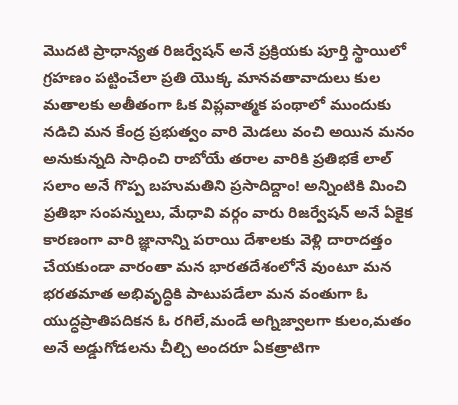మొదటి ప్రాధాన్యత రిజర్వేషన్ అనే ప్రక్రియకు పూర్తి స్థాయిలో గ్రహణం పట్టించేలా ప్రతి యొక్క మానవతావాదులు కుల మతాలకు అతీతంగా ఓక విప్లవాత్మక పంథాలో ముందుకు నడిచి మన కేంద్ర ప్రభుత్వం వారి మెడలు వంచి అయిన మనం అనుకున్నది సాధించి రాబోయే తరాల వారికి ప్రతిభకే లాల్ సలాం అనే గొప్ప బహుమతిని ప్రసాదిద్దాం! అన్నింటికి మించి ప్రతిభా సంపన్నులు, మేధావి వర్గం వారు రిజర్వేషన్ అనే ఏకైక కారణంగా వారి జ్ఞానాన్ని పరాయి దేశాలకు వెళ్లి దారాదత్తం చేయకుండా వారంతా మన భారతదేశంలోనే వుంటూ మన భరతమాత అభివృద్ధికి పాటుపడేలా మన వంతుగా ఓ యుద్ధప్రాతిపదికన ఓ రగిలే,మండే అగ్నిజ్వాలగా కులం,మతం అనే అడ్డుగోడలను చీల్చి అందరూ ఏకత్రాటిగా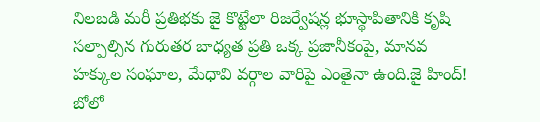నిలబడి మరీ ప్రతిభకు జై కొట్టేలా రిజర్వేషన్ల భూస్థాపితానికి కృషి సల్పాల్సిన గురుతర బాధ్యత ప్రతి ఒక్క ప్రజానీకంపై, మానవ హక్కుల సంఘాల, మేధావి వర్గాల వారిపై ఎంతైనా ఉంది.జై హింద్! బోలో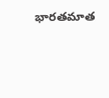భారతమాత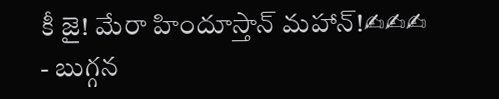కీ జై! మేరా హిందూస్తాన్ మహాన్!✍✍✍
- బుగ్గన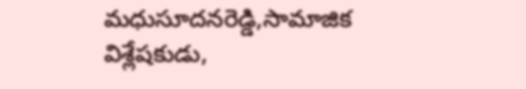మధుసూదనరెడ్డి,సామాజిక విశ్లేషకుడు,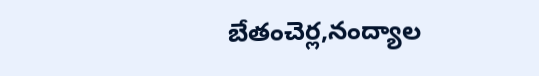బేతంచెర్ల,నంద్యాల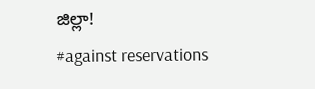జిల్లా!
#against reservations